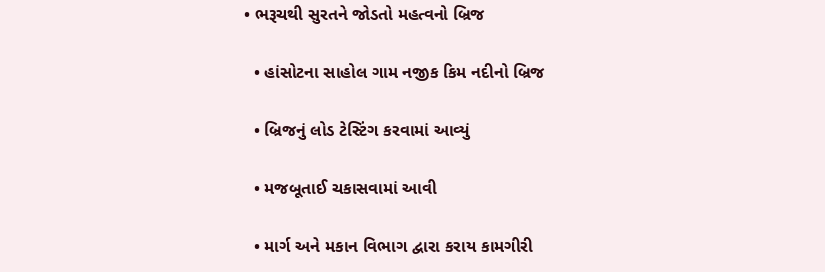• ભરૂચથી સુરતને જોડતો મહત્વનો બ્રિજ

  • હાંસોટના સાહોલ ગામ નજીક કિમ નદીનો બ્રિજ

  • બ્રિજનું લોડ ટેસ્ટિંગ કરવામાં આવ્યું

  • મજબૂતાઈ ચકાસવામાં આવી

  • માર્ગ અને મકાન વિભાગ દ્વારા કરાય કામગીરી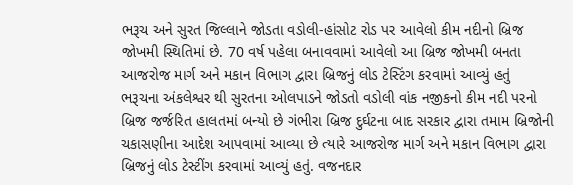ભરૂચ અને સુરત જિલ્લાને જોડતા વડોલી-હાંસોટ રોડ પર આવેલો કીમ નદીનો બ્રિજ જોખમી સ્થિતિમાં છે. 70 વર્ષ પહેલા બનાવવામાં આવેલો આ બ્રિજ જોખમી બનતા આજરોજ માર્ગ અને મકાન વિભાગ દ્વારા બ્રિજનું લોડ ટેસ્ટિંગ કરવામાં આવ્યું હતું
ભરૂચના અંકલેશ્વર થી સુરતના ઓલપાડને જોડતો વડોલી વાંક નજીકનો કીમ નદી પરનો બ્રિજ જર્જરિત હાલતમાં બન્યો છે ગંભીરા બ્રિજ દુર્ઘટના બાદ સરકાર દ્વારા તમામ બ્રિજોની ચકાસણીના આદેશ આપવામાં આવ્યા છે ત્યારે આજરોજ માર્ગ અને મકાન વિભાગ દ્વારા બ્રિજનું લોડ ટેસ્ટીંગ કરવામાં આવ્યું હતું. વજનદાર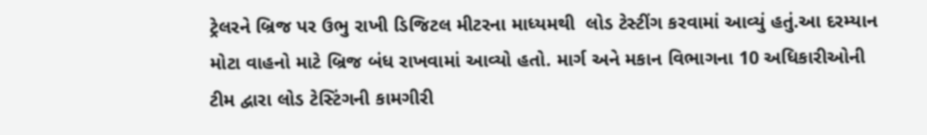ટ્રેલરને બ્રિજ પર ઉભુ રાખી ડિજિટલ મીટરના માધ્યમથી  લોડ ટેસ્ટીંગ કરવામાં આવ્યું હતું.આ દરમ્યાન મોટા વાહનો માટે બ્રિજ બંધ રાખવામાં આવ્યો હતો. માર્ગ અને મકાન વિભાગના 10 અધિકારીઓની ટીમ દ્વારા લોડ ટેસ્ટિંગની કામગીરી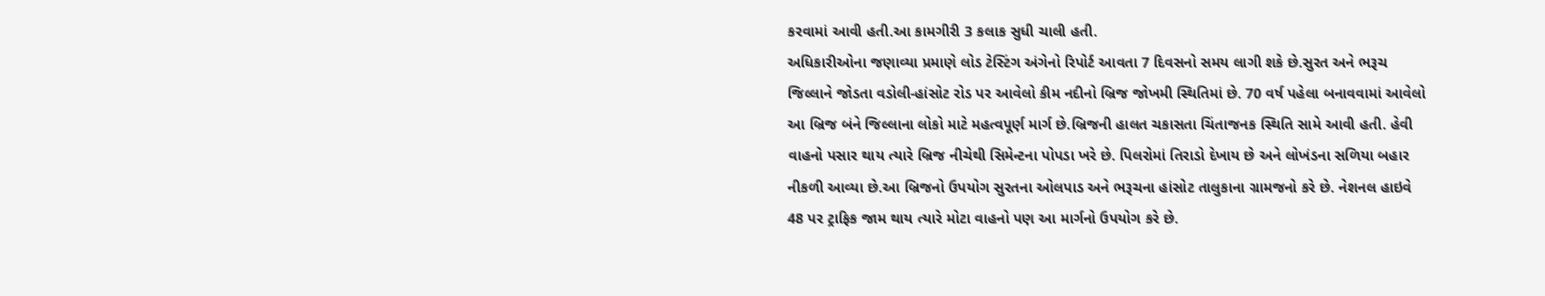કરવામાં આવી હતી.આ કામગીરી 3 કલાક સુધી ચાલી હતી.
અધિકારીઓના જણાવ્યા પ્રમાણે લોડ ટેસ્ટિંગ અંગેનો રિપોર્ટ આવતા 7 દિવસનો સમય લાગી શકે છે.સુરત અને ભરૂચ જિલ્લાને જોડતા વડોલી-હાંસોટ રોડ પર આવેલો કીમ નદીનો બ્રિજ જોખમી સ્થિતિમાં છે. 70 વર્ષ પહેલા બનાવવામાં આવેલો આ બ્રિજ બંને જિલ્લાના લોકો માટે મહત્વપૂર્ણ માર્ગ છે.બ્રિજની હાલત ચકાસતા ચિંતાજનક સ્થિતિ સામે આવી હતી. હેવી વાહનો પસાર થાય ત્યારે બ્રિજ નીચેથી સિમેન્ટના પોપડા ખરે છે. પિલરોમાં તિરાડો દેખાય છે અને લોખંડના સળિયા બહાર નીકળી આવ્યા છે.આ બ્રિજનો ઉપયોગ સુરતના ઓલપાડ અને ભરૂચના હાંસોટ તાલુકાના ગ્રામજનો કરે છે. નેશનલ હાઇવે 48 પર ટ્રાફિક જામ થાય ત્યારે મોટા વાહનો પણ આ માર્ગનો ઉપયોગ કરે છે.